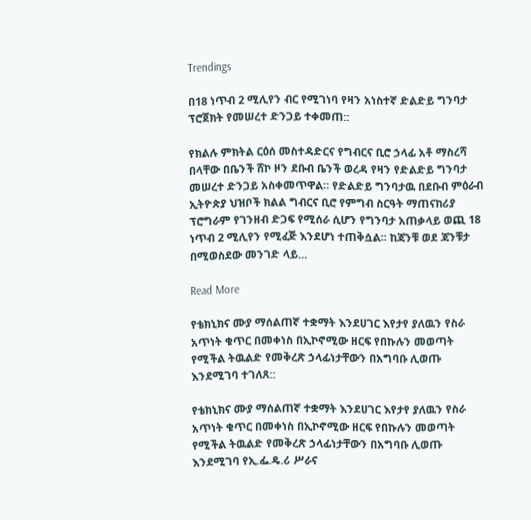Trendings

በ18 ነጥብ 2 ሚሊየን ብር የሚገነባ የዛን አነስተኛ ድልድይ ግንባታ ፕሮጀክት የመሠረተ ድንጋይ ተቀመጠ::

የክልሉ ምክትል ርዕሰ መስተዳድርና የግብርና ቢሮ ኃላፊ አቶ ማስረሻ በላቸው በቤንች ሸኮ ዞን ደቡብ ቤንች ወረዳ የዛን የድልድይ ግንባታ መሠረተ ድንጋይ አስቀመጥዋል። የድልድይ ግንባታዉ በደቡብ ምዕራብ ኢትዮጵያ ህዝቦች ክልል ግብርና ቢሮ የምግብ ስርዓት ማጠናከሪያ ፕሮግራም የገንዘብ ድጋፍ የሚሰራ ሲሆን የግንባታ አጠቃላይ ወጪ 18 ነጥብ 2 ሚሊየን የሚፈጅ እንደሆነ ተጠቅሷል፡፡ ከጃንቹ ወደ ጃንቹታ በሚወስደው መንገድ ላይ…

Read More

የቴክኒክና ሙያ ማሰልጠኛ ተቋማት እንደሀገር እየታየ ያለዉን የስራ አጥነት ቁጥር በመቀነስ በኢኮኖሚው ዘርፍ የበኩሉን መወጣት የሚችል ትዉልድ የመቅረጽ ኃላፊነታቸውን በአግባቡ ሊወጡ እንደሚገባ ተገለጸ::

የቴክኒክና ሙያ ማሰልጠኛ ተቋማት እንደሀገር እየታየ ያለዉን የስራ አጥነት ቁጥር በመቀነስ በኢኮኖሚው ዘርፍ የበኩሉን መወጣት የሚችል ትዉልድ የመቅረጽ ኃላፊነታቸውን በአግባቡ ሊወጡ እንደሚገባ የኢ.ፌ.ዴ.ሪ ሥራና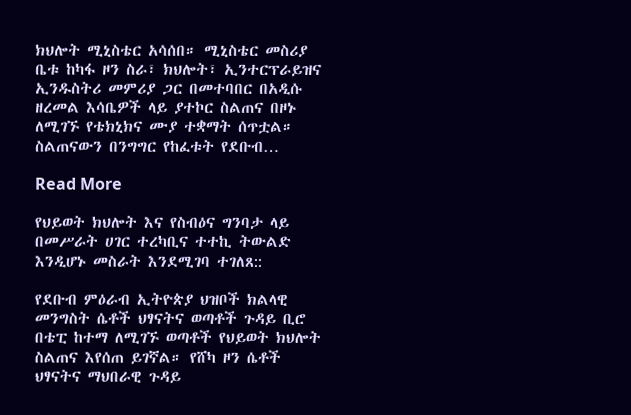ክህሎት ሚኒስቴር አሳሰበ። ሚኒስቴር መስሪያ ቤቱ ከካፋ ዞን ስራ፣ ክህሎት፣ ኢንተርፕራይዝና ኢንዱስትሪ መምሪያ ጋር በመተባበር በአዲሱ ዘረመል እሳቤዎች ላይ ያተኮር ስልጠና በዞኑ ለሚገኙ የቴክኒክና ሙያ ተቋማት ሰጥቷል። ስልጠናውን በንግግር የከፈቱት የደቡብ…

Read More

የህይወት ክህሎት እና የስብዕና ግንባታ ላይ በመሥራት ሀገር ተረካቢና ተተኪ ትውልድ እንዲሆኑ መስራት እንደሚገባ ተገለጸ::

የደቡብ ምዕራብ ኢትዮጵያ ህዝቦች ክልላዊ መንግስት ሴቶች ህፃናትና ወጣቶች ጉዳይ ቢሮ በቴፒ ከተማ ለሚገኙ ወጣቶች የህይወት ክህሎት ስልጠና እየሰጠ ይገኛል። የሸካ ዞን ሴቶች ህፃናትና ማህበራዊ ጉዳይ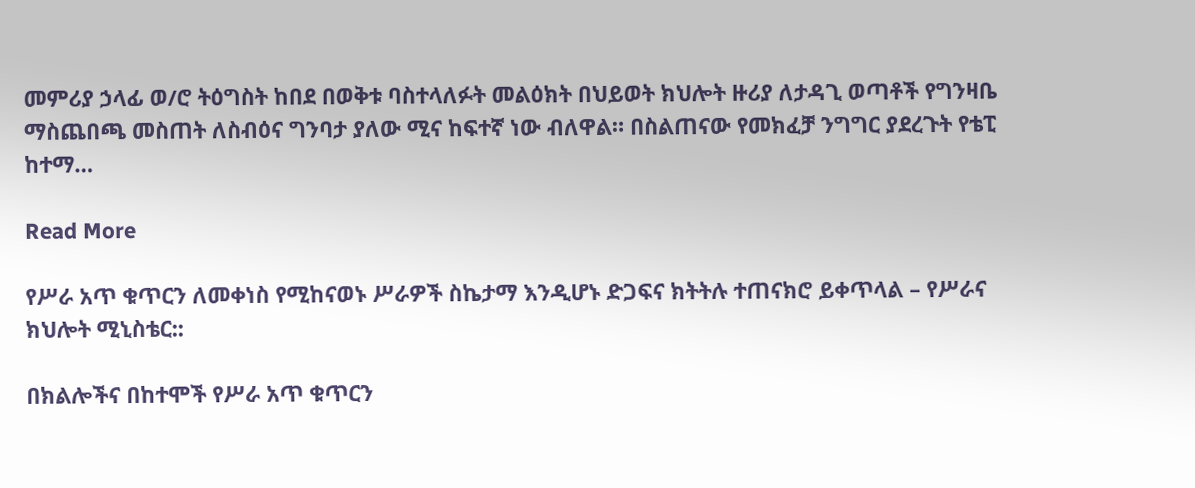መምሪያ ኃላፊ ወ/ሮ ትዕግስት ከበደ በወቅቱ ባስተላለፉት መልዕክት በህይወት ክህሎት ዙሪያ ለታዳጊ ወጣቶች የግንዛቤ ማስጨበጫ መስጠት ለስብዕና ግንባታ ያለው ሚና ከፍተኛ ነው ብለዋል። በስልጠናው የመክፈቻ ንግግር ያደረጉት የቴፒ ከተማ…

Read More

የሥራ አጥ ቁጥርን ለመቀነስ የሚከናወኑ ሥራዎች ስኬታማ እንዲሆኑ ድጋፍና ክትትሉ ተጠናክሮ ይቀጥላል – የሥራና ክህሎት ሚኒስቴር::

በክልሎችና በከተሞች የሥራ አጥ ቁጥርን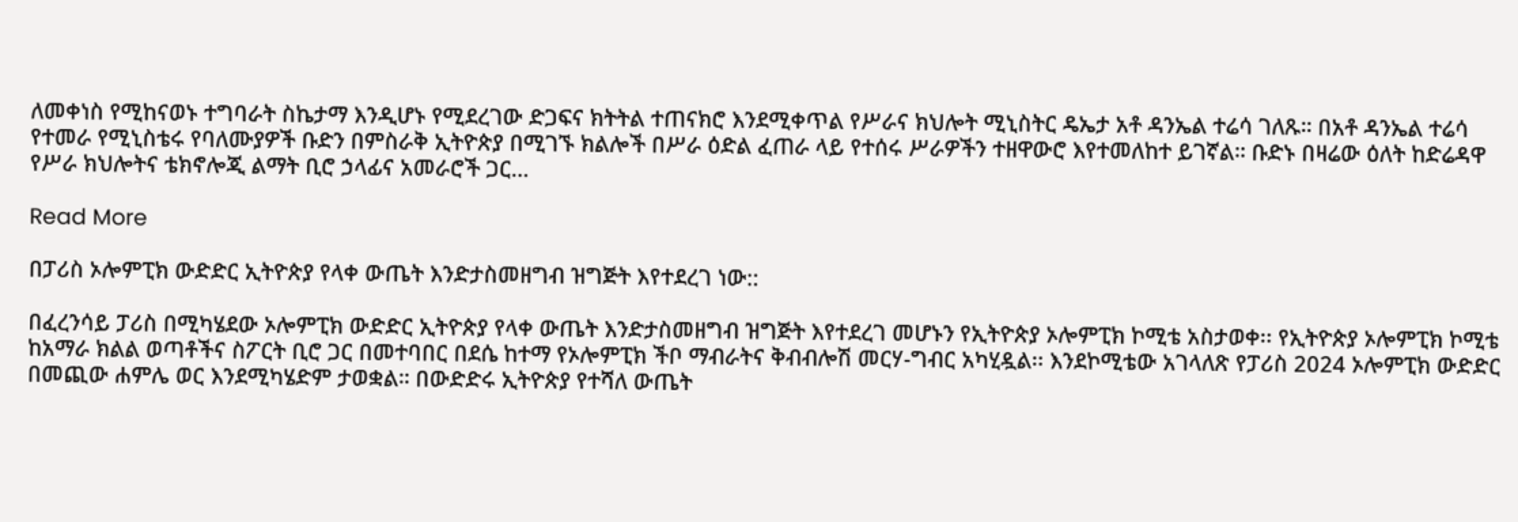ለመቀነስ የሚከናወኑ ተግባራት ስኬታማ እንዲሆኑ የሚደረገው ድጋፍና ክትትል ተጠናክሮ እንደሚቀጥል የሥራና ክህሎት ሚኒስትር ዴኤታ አቶ ዳንኤል ተሬሳ ገለጹ። በአቶ ዳንኤል ተሬሳ የተመራ የሚኒስቴሩ የባለሙያዎች ቡድን በምስራቅ ኢትዮጵያ በሚገኙ ክልሎች በሥራ ዕድል ፈጠራ ላይ የተሰሩ ሥራዎችን ተዘዋውሮ እየተመለከተ ይገኛል። ቡድኑ በዛሬው ዕለት ከድሬዳዋ የሥራ ክህሎትና ቴክኖሎጂ ልማት ቢሮ ኃላፊና አመራሮች ጋር…

Read More

በፓሪስ ኦሎምፒክ ውድድር ኢትዮጵያ የላቀ ውጤት እንድታስመዘግብ ዝግጅት እየተደረገ ነው::

በፈረንሳይ ፓሪስ በሚካሄደው ኦሎምፒክ ውድድር ኢትዮጵያ የላቀ ውጤት እንድታስመዘግብ ዝግጅት እየተደረገ መሆኑን የኢትዮጵያ ኦሎምፒክ ኮሚቴ አስታወቀ፡፡ የኢትዮጵያ ኦሎምፒክ ኮሚቴ ከአማራ ክልል ወጣቶችና ስፖርት ቢሮ ጋር በመተባበር በደሴ ከተማ የኦሎምፒክ ችቦ ማብራትና ቅብብሎሽ መርሃ-ግብር አካሂዷል፡፡ እንደኮሚቴው አገላለጽ የፓሪስ 2024 ኦሎምፒክ ውድድር በመጪው ሐምሌ ወር እንደሚካሄድም ታወቋል። በውድድሩ ኢትዮጵያ የተሻለ ውጤት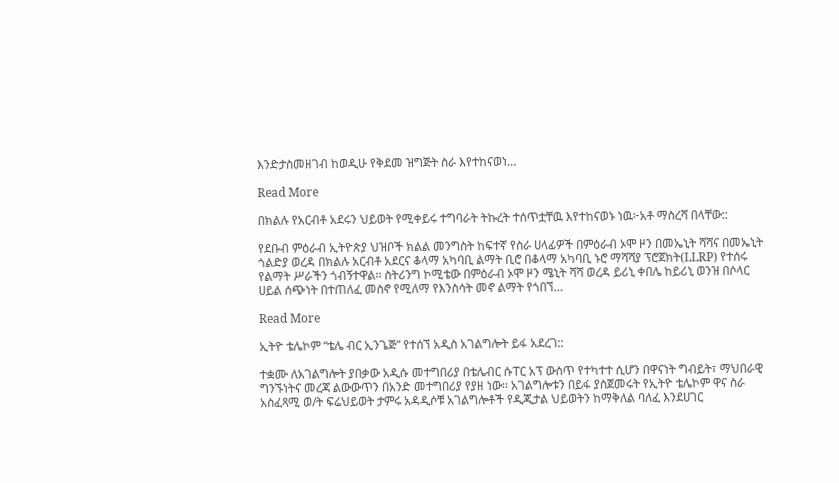እንድታስመዘገብ ከወዲሁ የቅደመ ዝግጅት ስራ እየተከናወነ…

Read More

በክልሉ የአርብቶ አደሩን ህይወት የሚቀይሩ ተግባራት ትኩረት ተሰጥቷቸዉ እየተከናወኑ ነዉ፦አቶ ማስረሻ በላቸው::

የደቡብ ምዕራብ ኢትዮጵያ ህዝቦች ክልል መንግስት ከፍተኛ የስራ ሀላፊዎች በምዕራብ ኦሞ ዞን በመኤኒት ሻሻና በመኤኒት ጎልድያ ወረዳ በክልሉ አርብቶ አደርና ቆላማ አካባቢ ልማት ቢሮ በቆላማ አካባቢ ኑሮ ማሻሻያ ፕሮጀክት(LLRP) የተሰሩ የልማት ሥራችን ጎብኝተዋል፡፡ ስትሪንግ ኮሚቴው በምዕራብ ኦሞ ዞን ሜኒት ሻሻ ወረዳ ይሪኒ ቀበሌ ከይሪኒ ወንዝ በሶላር ሀይል ሰጭነት በተጠለፈ መስኖ የሚለማ የእንስሳት መኖ ልማት የጎበኘ…

Read More

ኢትዮ ቴሌኮም “ቴሌ ብር ኢንጌጅ” የተሰኘ አዲስ አገልግሎት ይፋ አደረገ::

ተቋሙ ለአገልግሎት ያበቃው አዲሱ መተግበሪያ በቴሌብር ሱፐር አፕ ውስጥ የተካተተ ሲሆን በዋናነት ግብይት፣ ማህበራዊ ግንኙነትና መረጃ ልውውጥን በአንድ መተግበሪያ የያዘ ነው፡፡ አገልግሎቱን በይፋ ያስጀመሩት የኢትዮ ቴሌኮም ዋና ስራ አስፈጻሚ ወ/ት ፍሬህይወት ታምሩ አዳዲሶቹ አገልግሎቶች የዲጂታል ህይወትን ከማቅለል ባለፈ እንደሀገር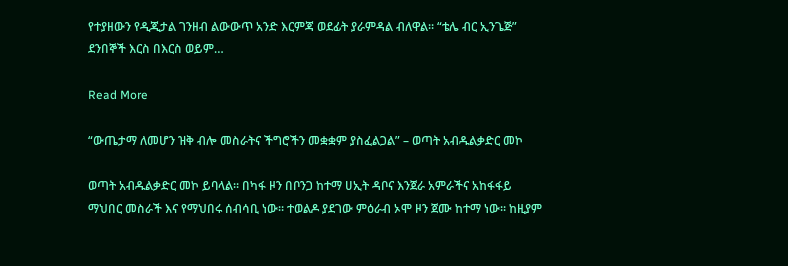የተያዘውን የዲጂታል ገንዘብ ልውውጥ አንድ እርምጃ ወደፊት ያራምዳል ብለዋል፡፡ “ቴሌ ብር ኢንጌጅ” ደንበኞች እርስ በእርስ ወይም…

Read More

“ውጤታማ ለመሆን ዝቅ ብሎ መስራትና ችግሮችን መቋቋም ያስፈልጋል” – ወጣት አብዱልቃድር መኮ

ወጣት አብዱልቃድር መኮ ይባላል፡፡ በካፋ ዞን በቦንጋ ከተማ ሀኢት ዳቦና እንጀራ አምራችና አከፋፋይ ማህበር መስራች እና የማህበሩ ሰብሳቢ ነው፡፡ ተወልዶ ያደገው ምዕራብ ኦሞ ዞን ጀሙ ከተማ ነው፡፡ ከዚያም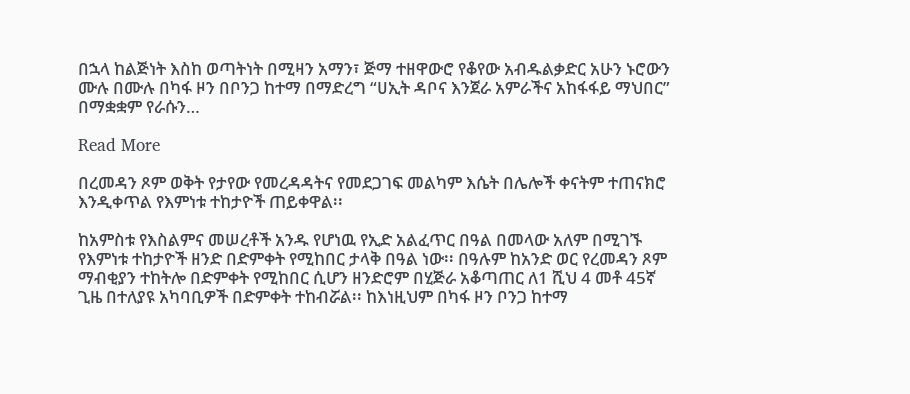በኋላ ከልጅነት እስከ ወጣትነት በሚዛን አማን፣ ጅማ ተዘዋውሮ የቆየው አብዱልቃድር አሁን ኑሮውን ሙሉ በሙሉ በካፋ ዞን በቦንጋ ከተማ በማድረግ “ሀኢት ዳቦና እንጀራ አምራችና አከፋፋይ ማህበር” በማቋቋም የራሱን…

Read More

በረመዳን ጾም ወቅት የታየው የመረዳዳትና የመደጋገፍ መልካም እሴት በሌሎች ቀናትም ተጠናክሮ እንዲቀጥል የእምነቱ ተከታዮች ጠይቀዋል፡፡

ከአምስቱ የእስልምና መሠረቶች አንዱ የሆነዉ የኢድ አልፈጥር በዓል በመላው አለም በሚገኙ የእምነቱ ተከታዮች ዘንድ በድምቀት የሚከበር ታላቅ በዓል ነው፡፡ በዓሉም ከአንድ ወር የረመዳን ጾም ማብቂያን ተከትሎ በድምቀት የሚከበር ሲሆን ዘንድሮም በሂጅራ አቆጣጠር ለ1 ሺህ 4 መቶ 45ኛ ጊዜ በተለያዩ አካባቢዎች በድምቀት ተከብሯል፡፡ ከእነዚህም በካፋ ዞን ቦንጋ ከተማ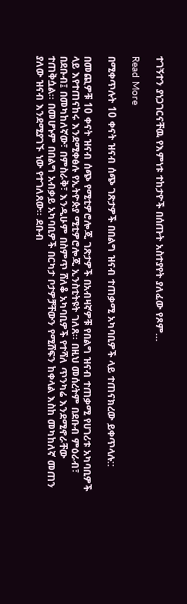ተገኝተን ያነጋገርናቸዉ የእምነቱ ተከታዮች በሰጡት አስተያየት ያለፈው የጾም…

Read More

በሚቀጥሉት 10 ቀናት ዝናብ ሰጭ ገጽታዎች በበልግ ዝናብ ተጠቃሚ አካባቢዎች ላይ ተጠናክረው ይቀጥላሉ::

በመጪዎቹ 10 ቀናት ዝናብ ሰጭ የሚቲዎሮሎጂ ገጽታዎች በአብዛኛዎቹ የበልግ ዝናብ ተጠቃሚ የሀገሪቱ አካባቢዎች ላይ እየተጠናከሩ እንደሚቀፅሉ የኢትዮጵያ ሚቲዎሮሎጂ ኢንስቲትዩት ገለጸ፡፡ በዚህ መሰረትም በደቡብ ምዕራብ፣ በደቡብ፤ በመካከለኛው፣ በምስራቅ፣ እንዲሁም በስምጥ ሸለቆ አካባቢዎች የተሻለ ጥንካሬ እንደሚኖራቸው ተጠቅሷል፡፡ በመሆኑም በበልግ አብቃይ አካባቢዎች በርካታ ቦታዎቻቸውን የሚሸፍን ከቀላል እስከ መካከለኛ መጠን ያለው ዝናብ እንደሚያገኙ ነው የተገለጸው፡፡ ደቡብ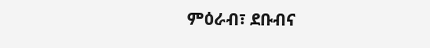ምዕራብ፣ ደቡብና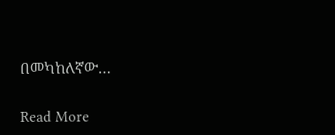በመካከለኛው…

Read More